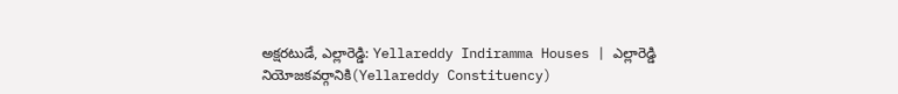అక్షరటుడే, ఎల్లారెడ్డి: Yellareddy Indiramma Houses | ఎల్లారెడ్డి నియోజకవర్గానికి(Yellareddy Constituency)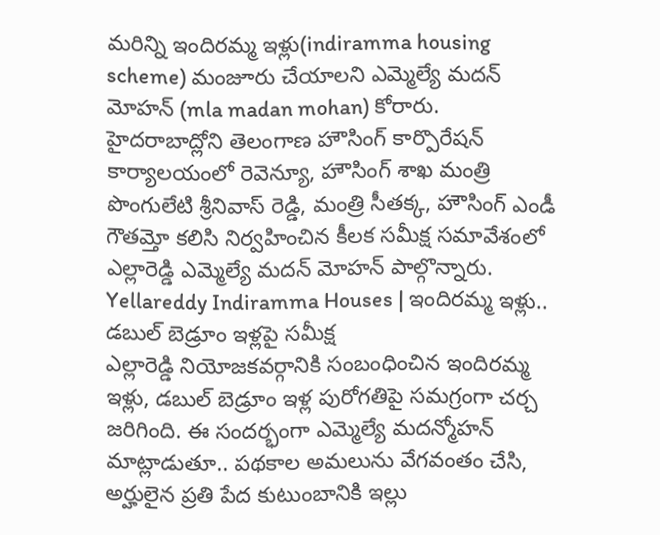మరిన్ని ఇందిరమ్మ ఇళ్లు(indiramma housing scheme) మంజూరు చేయాలని ఎమ్మెల్యే మదన్ మోహన్ (mla madan mohan) కోరారు. హైదరాబాద్లోని తెలంగాణ హౌసింగ్ కార్పొరేషన్ కార్యాలయంలో రెవెన్యూ, హౌసింగ్ శాఖ మంత్రి పొంగులేటి శ్రీనివాస్ రెడ్డి, మంత్రి సీతక్క, హౌసింగ్ ఎండీ గౌతమ్తో కలిసి నిర్వహించిన కీలక సమీక్ష సమావేశంలో ఎల్లారెడ్డి ఎమ్మెల్యే మదన్ మోహన్ పాల్గొన్నారు.
Yellareddy Indiramma Houses | ఇందిరమ్మ ఇళ్లు.. డబుల్ బెడ్రూం ఇళ్లపై సమీక్ష
ఎల్లారెడ్డి నియోజకవర్గానికి సంబంధించిన ఇందిరమ్మ ఇళ్లు, డబుల్ బెడ్రూం ఇళ్ల పురోగతిపై సమగ్రంగా చర్చ జరిగింది. ఈ సందర్భంగా ఎమ్మెల్యే మదన్మోహన్ మాట్లాడుతూ.. పథకాల అమలును వేగవంతం చేసి, అర్హులైన ప్రతి పేద కుటుంబానికి ఇల్లు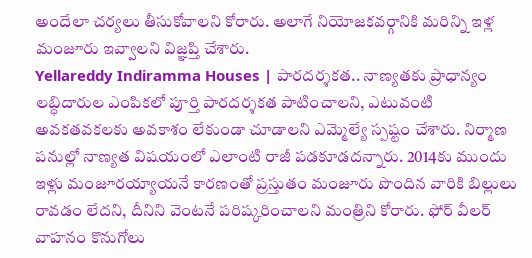అందేలా చర్యలు తీసుకోవాలని కోరారు. అలాగే నియోజకవర్గానికి మరిన్ని ఇళ్ల మంజూరు ఇవ్వాలని విజ్ఞప్తి చేశారు.
Yellareddy Indiramma Houses | పారదర్శకత.. నాణ్యతకు ప్రాధాన్యం
లబ్ధిదారుల ఎంపికలో పూర్తి పారదర్శకత పాటించాలని, ఎటువంటి అవకతవకలకు అవకాశం లేకుండా చూడాలని ఎమ్మెల్యే స్పష్టం చేశారు. నిర్మాణ పనుల్లో నాణ్యత విషయంలో ఎలాంటి రాజీ పడకూడదన్నారు. 2014కు ముందు ఇళ్లు మంజూరయ్యాయనే కారణంతో ప్రస్తుతం మంజూరు పొందిన వారికి బిల్లులు రావడం లేదని, దీనిని వెంటనే పరిష్కరించాలని మంత్రిని కోరారు. ఫోర్ వీలర్ వాహనం కొనుగోలు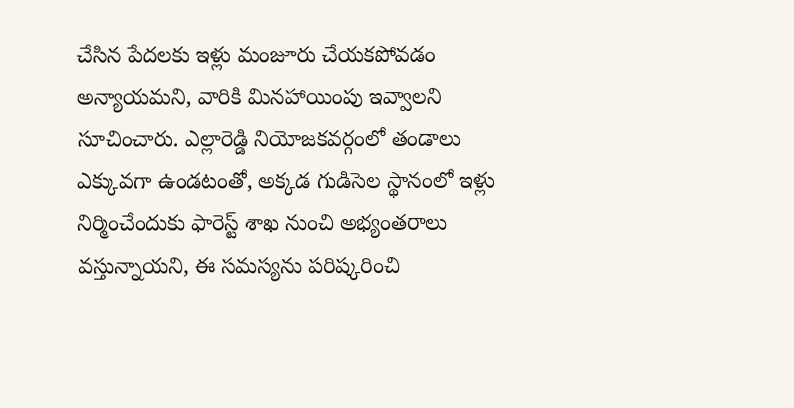చేసిన పేదలకు ఇళ్లు మంజూరు చేయకపోవడం అన్యాయమని, వారికి మినహాయింపు ఇవ్వాలని సూచించారు. ఎల్లారెడ్డి నియోజకవర్గంలో తండాలు ఎక్కువగా ఉండటంతో, అక్కడ గుడిసెల స్థానంలో ఇళ్లు నిర్మించేందుకు ఫారెస్ట్ శాఖ నుంచి అభ్యంతరాలు వస్తున్నాయని, ఈ సమస్యను పరిష్కరించి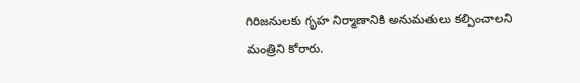గిరిజనులకు గృహ నిర్మాణానికి అనుమతులు కల్పించాలని మంత్రిని కోరారు.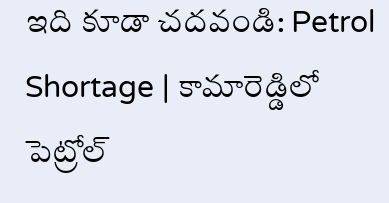ఇది కూడా చదవండి: Petrol Shortage | కామారెడ్డిలో పెట్రోల్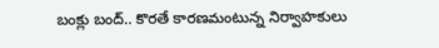బంక్లు బంద్.. కొరతే కారణమంటున్న నిర్వాహకులు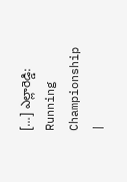[…] ఎల్లారెడ్డి: Running Championship |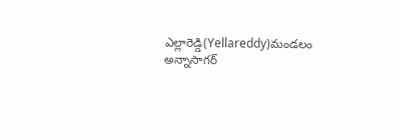ఎల్లారెడ్డి(Yellareddy)మండలం అన్నాసాగర్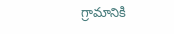గ్రామానికి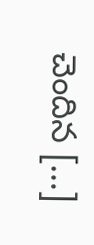చెందిన […]